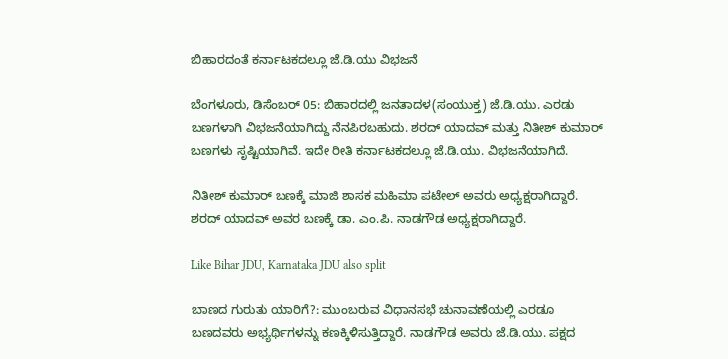ಬಿಹಾರದಂತೆ ಕರ್ನಾಟಕದಲ್ಲೂ ಜೆ.ಡಿ.ಯು ವಿಭಜನೆ

ಬೆಂಗಳೂರು, ಡಿಸೆಂಬರ್ 05: ಬಿಹಾರದಲ್ಲಿ ಜನತಾದಳ(ಸಂಯುಕ್ತ) ಜೆ.ಡಿ.ಯು. ಎರಡು ಬಣಗಳಾಗಿ ವಿಭಜನೆಯಾಗಿದ್ದು ನೆನಪಿರಬಹುದು. ಶರದ್ ಯಾದವ್ ಮತ್ತು ನಿತೀಶ್ ಕುಮಾರ್ ಬಣಗಳು ಸೃಷ್ಟಿಯಾಗಿವೆ. ಇದೇ ರೀತಿ ಕರ್ನಾಟಕದಲ್ಲೂ ಜೆ.ಡಿ.ಯು. ವಿಭಜನೆಯಾಗಿದೆ.

ನಿತೀಶ್ ಕುಮಾರ್ ಬಣಕ್ಕೆ ಮಾಜಿ ಶಾಸಕ ಮಹಿಮಾ ಪಟೇಲ್ ಅವರು ಅಧ್ಯಕ್ಷರಾಗಿದ್ದಾರೆ. ಶರದ್ ಯಾದವ್ ಅವರ ಬಣಕ್ಕೆ ಡಾ. ಎಂ.ಪಿ. ನಾಡಗೌಡ ಅಧ್ಯಕ್ಷರಾಗಿದ್ದಾರೆ.

Like Bihar JDU, Karnataka JDU also split

ಬಾಣದ ಗುರುತು ಯಾರಿಗೆ?: ಮುಂಬರುವ ವಿಧಾನಸಭೆ ಚುನಾವಣೆಯಲ್ಲಿ ಎರಡೂ ಬಣದವರು ಅಭ್ಯರ್ಥಿಗಳನ್ನು ಕಣಕ್ಕಿಳಿಸುತ್ತಿದ್ದಾರೆ. ನಾಡಗೌಡ ಅವರು ಜೆ.ಡಿ.ಯು. ಪಕ್ಷದ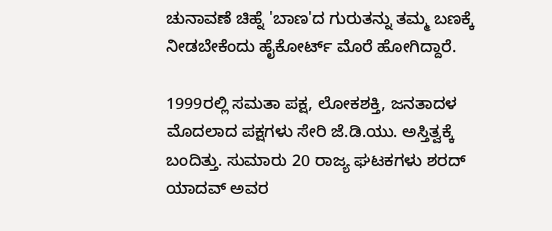ಚುನಾವಣೆ ಚಿಹ್ನೆ 'ಬಾಣ'ದ ಗುರುತನ್ನು ತಮ್ಮ ಬಣಕ್ಕೆ ನೀಡಬೇಕೆಂದು ಹೈಕೋರ್ಟ್ ಮೊರೆ ಹೋಗಿದ್ದಾರೆ.

1999ರಲ್ಲಿ ಸಮತಾ ಪಕ್ಷ, ಲೋಕಶಕ್ತಿ, ಜನತಾದಳ ಮೊದಲಾದ ಪಕ್ಷಗಳು ಸೇರಿ ಜೆ.ಡಿ.ಯು. ಅಸ್ತಿತ್ವಕ್ಕೆ ಬಂದಿತ್ತು. ಸುಮಾರು 20 ರಾಜ್ಯ ಘಟಕಗಳು ಶರದ್ ಯಾದವ್ ಅವರ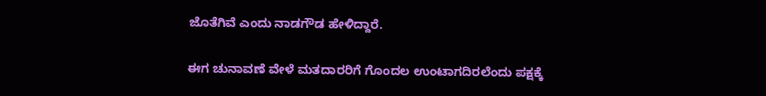ಜೊತೆಗಿವೆ ಎಂದು ನಾಡಗೌಡ ಹೇಳಿದ್ದಾರೆ.

ಈಗ ಚುನಾವಣೆ ವೇಳೆ ಮತದಾರರಿಗೆ ಗೊಂದಲ ಉಂಟಾಗದಿರಲೆಂದು ಪಕ್ಷಕ್ಕೆ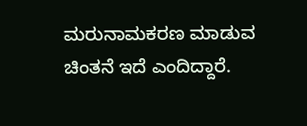ಮರುನಾಮಕರಣ ಮಾಡುವ ಚಿಂತನೆ ಇದೆ ಎಂದಿದ್ದಾರೆ.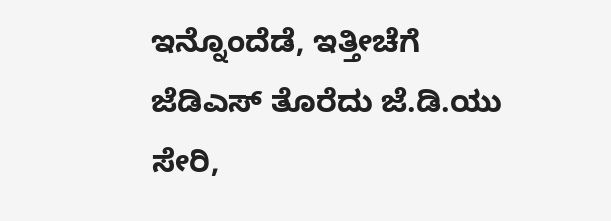ಇನ್ನೊಂದೆಡೆ, ಇತ್ತೀಚೆಗೆ ಜೆಡಿಎಸ್ ತೊರೆದು ಜೆ.ಡಿ.ಯು ಸೇರಿ,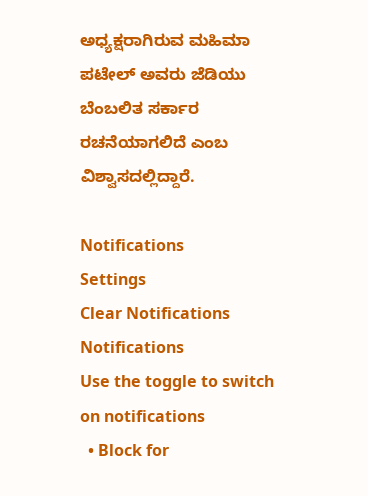ಅಧ್ಯಕ್ಷರಾಗಿರುವ ಮಹಿಮಾ ಪಟೇಲ್ ಅವರು ಜೆಡಿಯು ಬೆಂಬಲಿತ ಸರ್ಕಾರ ರಚನೆಯಾಗಲಿದೆ ಎಂಬ ವಿಶ್ವಾಸದಲ್ಲಿದ್ದಾರೆ.

Notifications
Settings
Clear Notifications
Notifications
Use the toggle to switch on notifications
  • Block for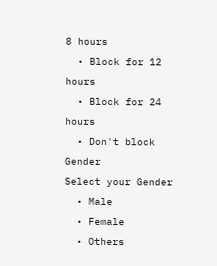8 hours
  • Block for 12 hours
  • Block for 24 hours
  • Don't block
Gender
Select your Gender
  • Male
  • Female
  • Others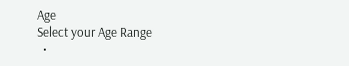Age
Select your Age Range
  •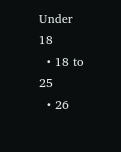Under 18
  • 18 to 25
  • 26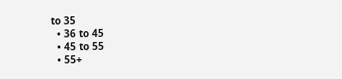to 35
  • 36 to 45
  • 45 to 55
  • 55+